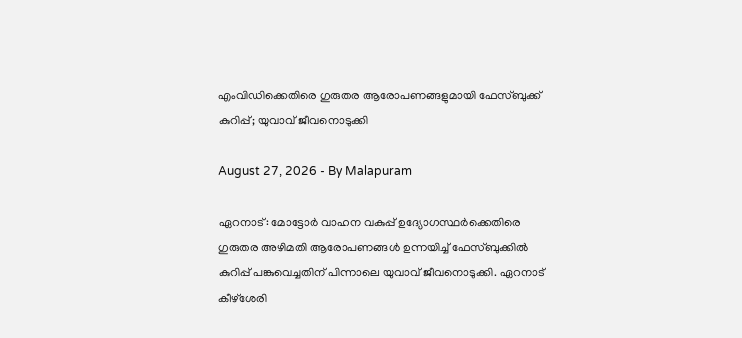എംവിഡിക്കെതിരെ ഗുരുതര ആരോപണങ്ങളുമായി ഫേസ്ബുക്ക് കുറിപ്പ്; യുവാവ് ജീവനൊടുക്കി

August 27, 2026 - By Malapuram

ഏറനാട്: മോട്ടോർ വാഹന വകുപ്പ് ഉദ്യോഗസ്ഥർക്കെതിരെ ഗുരുതര അഴിമതി ആരോപണങ്ങൾ ഉന്നയിച്ച് ഫേസ്ബുക്കിൽ കുറിപ്പ് പങ്കുവെച്ചതിന് പിന്നാലെ യുവാവ് ജീവനൊടുക്കി. ഏറനാട് കീഴ്ശേരി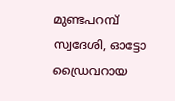മുണ്ടപറമ്പ് സ്വദേശി, ഓട്ടോ ഡ്രൈവറായ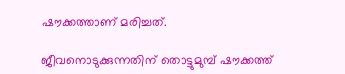ഷൗക്കത്താണ് മരിച്ചത്.

ജീവനൊടുക്കുന്നതിന് തൊട്ടുമുമ്പ് ഷൗക്കത്ത്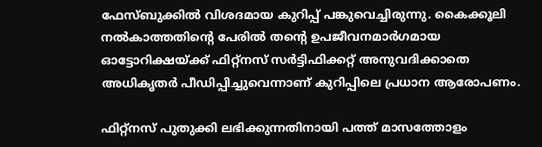ഫേസ്ബുക്കിൽ വിശദമായ കുറിപ്പ് പങ്കുവെച്ചിരുന്നു. കൈക്കൂലി നൽകാത്തതിന്റെ പേരിൽ തന്റെ ഉപജീവനമാർഗമായ ഓട്ടോറിക്ഷയ്ക്ക് ഫിറ്റ്നസ് സർട്ടിഫിക്കറ്റ് അനുവദിക്കാതെ അധികൃതർ പീഡിപ്പിച്ചുവെന്നാണ് കുറിപ്പിലെ പ്രധാന ആരോപണം.

ഫിറ്റ്നസ് പുതുക്കി ലഭിക്കുന്നതിനായി പത്ത് മാസത്തോളം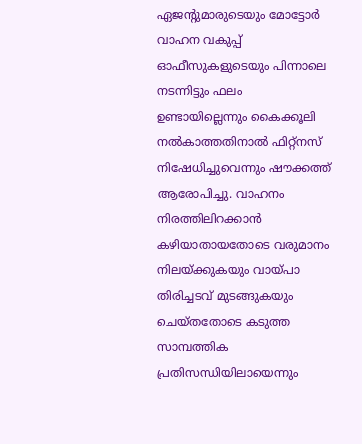ഏജന്റുമാരുടെയും മോട്ടോർ വാഹന വകുപ്പ് ഓഫീസുകളുടെയും പിന്നാലെ നടന്നിട്ടും ഫലം ഉണ്ടായില്ലെന്നും കൈക്കൂലി നൽകാത്തതിനാൽ ഫിറ്റ്നസ് നിഷേധിച്ചുവെന്നും ഷൗക്കത്ത് ആരോപിച്ചു. വാഹനം നിരത്തിലിറക്കാൻ കഴിയാതായതോടെ വരുമാനം നിലയ്ക്കുകയും വായ്പാ തിരിച്ചടവ് മുടങ്ങുകയും ചെയ്തതോടെ കടുത്ത സാമ്പത്തിക പ്രതിസന്ധിയിലായെന്നും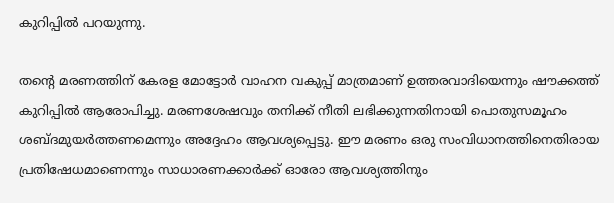കുറിപ്പിൽ പറയുന്നു.

തന്റെ മരണത്തിന് കേരള മോട്ടോർ വാഹന വകുപ്പ് മാത്രമാണ് ഉത്തരവാദിയെന്നും ഷൗക്കത്ത് കുറിപ്പിൽ ആരോപിച്ചു. മരണശേഷവും തനിക്ക് നീതി ലഭിക്കുന്നതിനായി പൊതുസമൂഹം ശബ്ദമുയർത്തണമെന്നും അദ്ദേഹം ആവശ്യപ്പെട്ടു. ഈ മരണം ഒരു സംവിധാനത്തിനെതിരായ പ്രതിഷേധമാണെന്നും സാധാരണക്കാർക്ക് ഓരോ ആവശ്യത്തിനും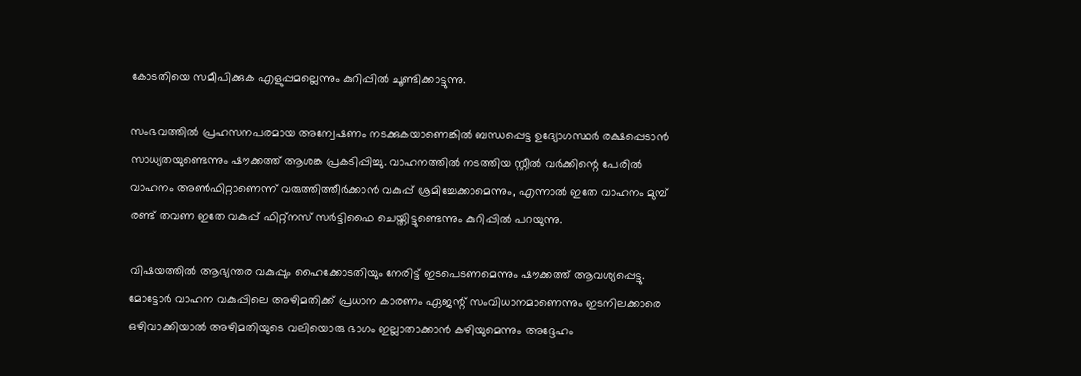കോടതിയെ സമീപിക്കുക എളുപ്പമല്ലെന്നും കുറിപ്പിൽ ചൂണ്ടിക്കാട്ടുന്നു.

സംഭവത്തിൽ പ്രഹസനപരമായ അന്വേഷണം നടക്കുകയാണെങ്കിൽ ബന്ധപ്പെട്ട ഉദ്യോഗസ്ഥർ രക്ഷപ്പെടാൻ സാധ്യതയുണ്ടെന്നും ഷൗക്കത്ത് ആശങ്ക പ്രകടിപ്പിച്ചു. വാഹനത്തിൽ നടത്തിയ സ്റ്റീൽ വർക്കിന്റെ പേരിൽ വാഹനം അൺഫിറ്റാണെന്ന് വരുത്തിത്തീർക്കാൻ വകുപ്പ് ശ്രമിച്ചേക്കാമെന്നും, എന്നാൽ ഇതേ വാഹനം മുമ്പ് രണ്ട് തവണ ഇതേ വകുപ്പ് ഫിറ്റ്നസ് സർട്ടിഫൈ ചെയ്തിട്ടുണ്ടെന്നും കുറിപ്പിൽ പറയുന്നു.

വിഷയത്തിൽ ആഭ്യന്തര വകുപ്പും ഹൈക്കോടതിയും നേരിട്ട് ഇടപെടണമെന്നും ഷൗക്കത്ത് ആവശ്യപ്പെട്ടു. മോട്ടോർ വാഹന വകുപ്പിലെ അഴിമതിക്ക് പ്രധാന കാരണം ഏജന്റ് സംവിധാനമാണെന്നും ഇടനിലക്കാരെ ഒഴിവാക്കിയാൽ അഴിമതിയുടെ വലിയൊരു ഭാഗം ഇല്ലാതാക്കാൻ കഴിയുമെന്നും അദ്ദേഹം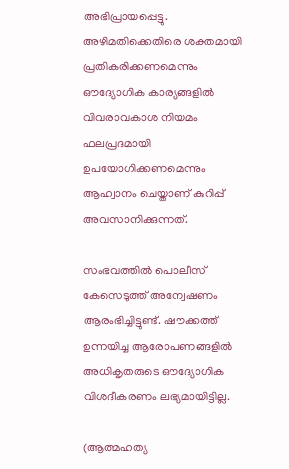അഭിപ്രായപ്പെട്ടു. അഴിമതിക്കെതിരെ ശക്തമായി പ്രതികരിക്കണമെന്നും ഔദ്യോഗിക കാര്യങ്ങളിൽ വിവരാവകാശ നിയമം ഫലപ്രദമായി ഉപയോഗിക്കണമെന്നും ആഹ്വാനം ചെയ്താണ് കുറിപ്പ് അവസാനിക്കുന്നത്.

സംഭവത്തിൽ പൊലീസ് കേസെടുത്ത് അന്വേഷണം ആരംഭിച്ചിട്ടുണ്ട്. ഷൗക്കത്ത് ഉന്നയിച്ച ആരോപണങ്ങളിൽ അധികൃതരുടെ ഔദ്യോഗിക വിശദീകരണം ലഭ്യമായിട്ടില്ല.

(ആത്മഹത്യ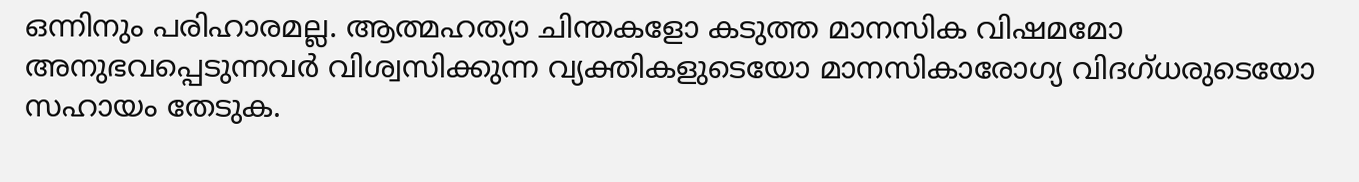ഒന്നിനും പരിഹാരമല്ല. ആത്മഹത്യാ ചിന്തകളോ കടുത്ത മാനസിക വിഷമമോ അനുഭവപ്പെടുന്നവർ വിശ്വസിക്കുന്ന വ്യക്തികളുടെയോ മാനസികാരോഗ്യ വിദഗ്ധരുടെയോ സഹായം തേടുക.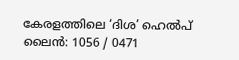കേരളത്തിലെ ‘ദിശ’ ഹെൽപ് ലൈൻ: 1056 / 0471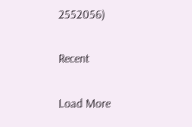2552056)

Recent

Load More